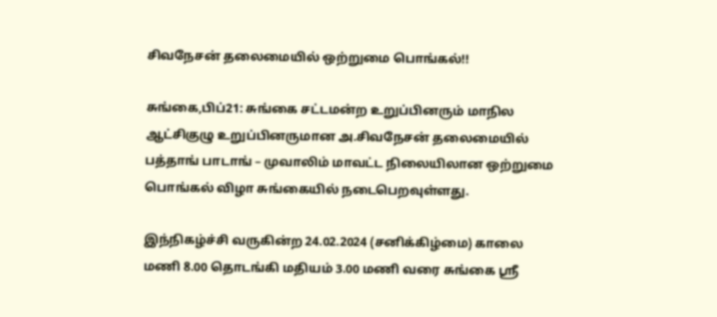சிவநேசன் தலைமையில் ஒற்றுமை பொங்கல்!!

சுங்கை,பிப்21: சுங்கை சட்டமன்ற உறுப்பினரும் மாநில ஆட்சிகுழு உறுப்பினருமான அ.சிவநேசன் தலைமையில் பத்தாங் பாடாங் – முவாலிம் மாவட்ட நிலையிலான ஒற்றுமை பொங்கல் விழா சுங்கையில் நடைபெறவுள்ளது.

இந்நிகழ்ச்சி வருகின்ற 24.02.2024 (சனிக்கிழ்மை) காலை மணி 8.00 தொடங்கி மதியம் 3.00 மணி வரை சுங்கை ஸ்ரீ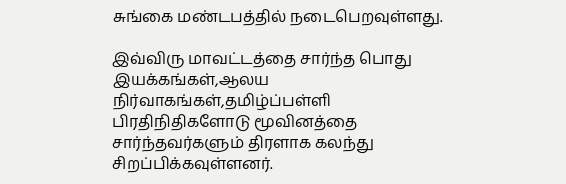சுங்கை மண்டபத்தில் நடைபெறவுள்ளது.

இவ்விரு மாவட்டத்தை சார்ந்த பொது இயக்கங்கள்,ஆலய நிர்வாகங்கள்,தமிழ்ப்பள்ளி பிரதிநிதிகளோடு மூவினத்தை சார்ந்தவர்களும் திரளாக கலந்து சிறப்பிக்கவுள்ளனர்.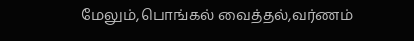மேலும்,பொங்கல் வைத்தல்,வர்ணம்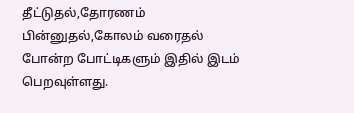தீட்டுதல்,தோரணம் பின்னுதல்,கோலம் வரைதல் போன்ற போட்டிகளும் இதில் இடம் பெறவுள்ளது.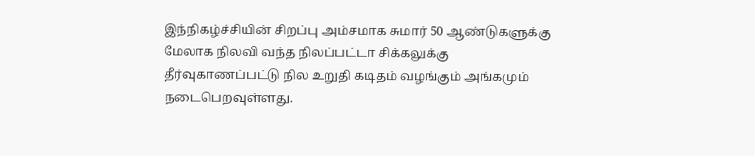இந்நிகழ்ச்சியின் சிறப்பு அம்சமாக சுமார் 50 ஆண்டுகளுக்கு மேலாக நிலவி வந்த நிலப்பட்டா சிக்கலுக்கு தீர்வுகாணப்பட்டு நில உறுதி கடிதம் வழங்கும் அங்கமும் நடைபெறவுள்ளது.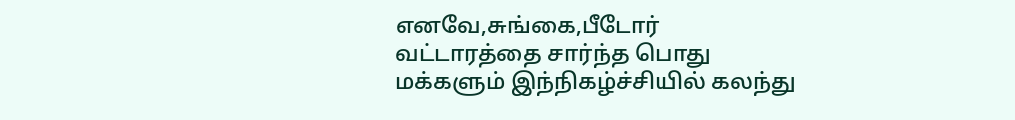எனவே,சுங்கை,பீடோர் வட்டாரத்தை சார்ந்த பொது மக்களும் இந்நிகழ்ச்சியில் கலந்து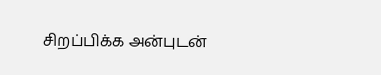சிறப்பிக்க அன்புடன்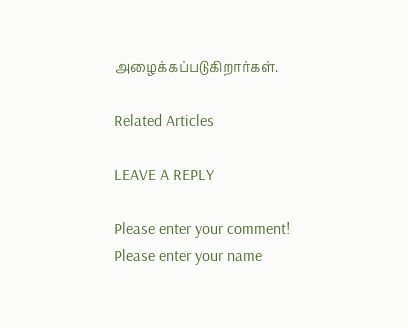அழைக்கப்படுகிறார்கள்.

Related Articles

LEAVE A REPLY

Please enter your comment!
Please enter your name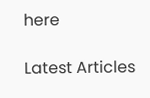here

Latest Articles